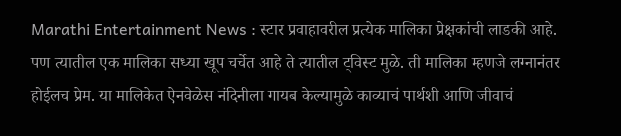Marathi Entertainment News : स्टार प्रवाहावरील प्रत्येक मालिका प्रेक्षकांची लाडकी आहे. पण त्यातील एक मालिका सध्या खूप चर्चेत आहे ते त्यातील ट्विस्ट मुळे. ती मालिका म्हणजे लग्नानंतर होईलच प्रेम. या मालिकेत ऐनवेळेस नंदिनीला गायब केल्यामुळे काव्याचं पार्थशी आणि जीवाचं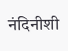नंदिनीशी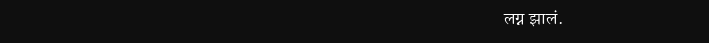लग्न झालं.